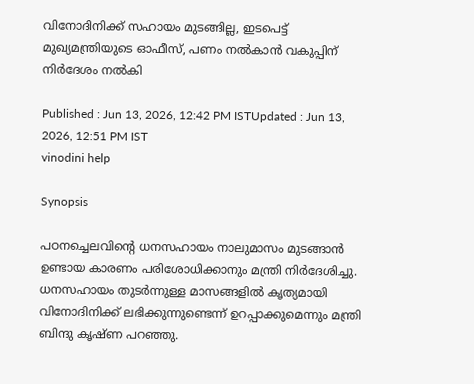വിനോദിനിക്ക് സഹായം മുടങ്ങില്ല, ഇടപെട്ട് മുഖ്യമന്ത്രിയുടെ ഓഫീസ്, പണം നൽകാൻ വകുപ്പിന് നിർദേശം നൽകി

Published : Jun 13, 2026, 12:42 PM ISTUpdated : Jun 13, 2026, 12:51 PM IST
vinodini help

Synopsis

പഠനച്ചെലവിന്റെ ധനസഹായം നാലുമാസം മുടങ്ങാൻ ഉണ്ടായ കാരണം പരിശോധിക്കാനും മന്ത്രി നിർദേശിച്ചു. ധനസഹായം തുടർന്നുള്ള മാസങ്ങളിൽ കൃത്യമായി വിനോദിനിക്ക് ലഭിക്കുന്നുണ്ടെന്ന് ഉറപ്പാക്കുമെന്നും മന്ത്രി ബിന്ദു കൃഷ്ണ പറഞ്ഞു.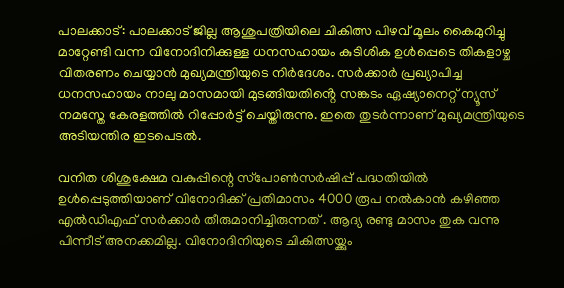പാലക്കാട്: പാലക്കാട് ജില്ല ആശുപത്രിയിലെ ചികിത്സ പിഴവ് മൂലം കൈമുറിച്ചു മാറ്റേണ്ടി വന്ന വിനോദിനിക്കുള്ള ധനസഹായം കുടിശിക ഉള്‍പ്പെടെ തികളാഴ്ച വിതരണം ചെയ്യാൻ മുഖ്യമന്ത്രിയുടെ നിർദേശം. സര്‍ക്കാര്‍ പ്രഖ്യാപിച്ച ധനസഹായം നാലു മാസമായി മുടങ്ങിയതിൻ്റെ സങ്കടം ഏഷ്യാനെറ്റ് ന്യൂസ് നമസ്തേ കേരളത്തിൽ റിപ്പോർട്ട് ചെയ്തിരുന്നു. ഇതെ തുടർന്നാണ് മുഖ്യമന്ത്രിയുടെ അടിയന്തിര ഇടപെടൽ.

വനിത ശിശുക്ഷേമ വകുപ്പിന്റെ സ്‌പോണ്‍സര്‍ഷിപ്പ് പദ്ധതിയില്‍ ഉള്‍പ്പെടുത്തിയാണ് വിനോദിക്ക് പ്രതിമാസം 4000 രൂപ നൽകാൻ കഴിഞ്ഞ എൽഡിഎഫ് സർക്കാർ തീരുമാനിച്ചിരുന്നത് . ആദ്യ രണ്ടു മാസം തുക വന്നു പിന്നീട് അനക്കമില്ല. വിനോദിനിയുടെ ചികിത്സയ്ക്കും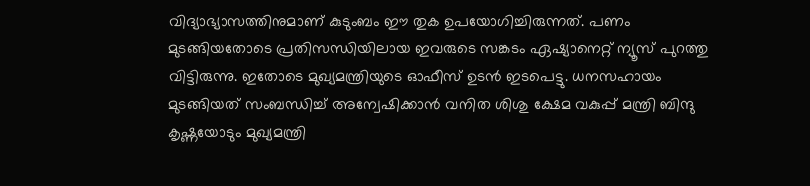വിദ്യാഭ്യാസത്തിനുമാണ് കുടുംബം ഈ തുക ഉപയോഗിച്ചിരുന്നത്. പണം മുടങ്ങിയതോടെ പ്രതിസന്ധിയിലായ ഇവരുടെ സങ്കടം ഏഷ്യാനെറ്റ് ന്യൂസ് പുറത്തു വിട്ടിരുന്നു. ഇതോടെ മുഖ്യമന്ത്രിയുടെ ഓഫീസ് ഉടൻ ഇടപെട്ടു. ധനസഹായം മുടങ്ങിയത് സംബന്ധിച്ച് അന്വേഷിക്കാന്‍ വനിത ശിശു ക്ഷേമ വകുപ്പ് മന്ത്രി ബിന്ദു കൃഷ്ണയോടും മുഖ്യമന്ത്രി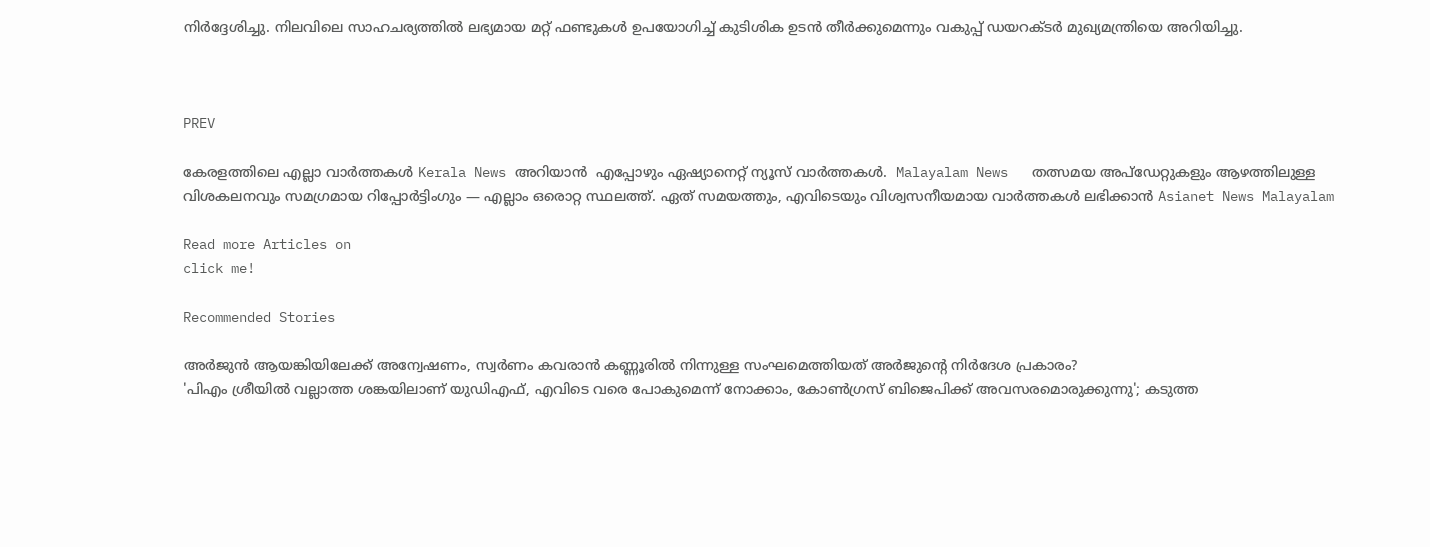നിര്‍ദ്ദേശിച്ചു. നിലവിലെ സാഹചര്യത്തില്‍ ലഭ്യമായ മറ്റ് ഫണ്ടുകള്‍ ഉപയോഗിച്ച് കുടിശിക ഉടന്‍ തീര്‍ക്കുമെന്നും വകുപ്പ് ഡയറക്ടര്‍ മുഖ്യമന്ത്രിയെ അറിയിച്ചു.



PREV

കേരളത്തിലെ എല്ലാ വാർത്തകൾ Kerala News അറിയാൻ  എപ്പോഴും ഏഷ്യാനെറ്റ് ന്യൂസ് വാർത്തകൾ.  Malayalam News   തത്സമയ അപ്‌ഡേറ്റുകളും ആഴത്തിലുള്ള വിശകലനവും സമഗ്രമായ റിപ്പോർട്ടിംഗും — എല്ലാം ഒരൊറ്റ സ്ഥലത്ത്. ഏത് സമയത്തും, എവിടെയും വിശ്വസനീയമായ വാർത്തകൾ ലഭിക്കാൻ Asianet News Malayalam

Read more Articles on
click me!

Recommended Stories

അർജുൻ ആയങ്കിയിലേക്ക് അന്വേഷണം, സ്വർണം കവരാൻ കണ്ണൂരിൽ നിന്നുള്ള സംഘമെത്തിയത് അർജുന്റെ നിർദേശ പ്രകാരം?
'പിഎം ശ്രീയിൽ വല്ലാത്ത ശങ്കയിലാണ് യുഡിഎഫ്, എവിടെ വരെ പോകുമെന്ന് നോക്കാം, കോൺഗ്രസ് ബിജെപിക്ക് അവസരമൊരുക്കുന്നു'; കടുത്ത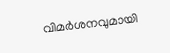വിമർശനവുമായി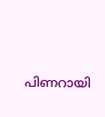പിണറായി